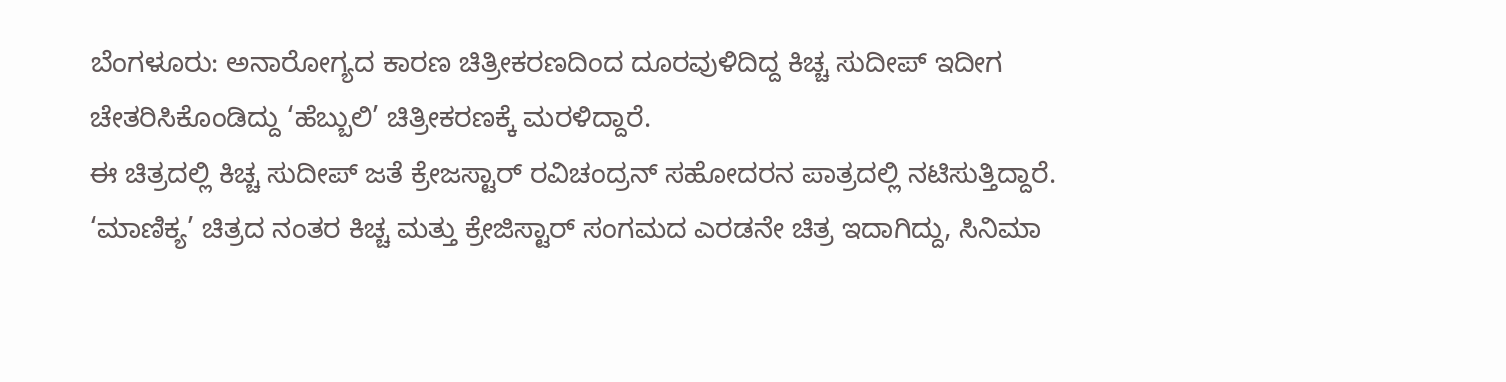ಬೆಂಗಳೂರು: ಅನಾರೋಗ್ಯದ ಕಾರಣ ಚಿತ್ರೀಕರಣದಿಂದ ದೂರವುಳಿದಿದ್ದ ಕಿಚ್ಚ ಸುದೀಪ್ ಇದೀಗ ಚೇತರಿಸಿಕೊಂಡಿದ್ದು ‘ಹೆಬ್ಬುಲಿ’ ಚಿತ್ರೀಕರಣಕ್ಕೆ ಮರಳಿದ್ದಾರೆ.
ಈ ಚಿತ್ರದಲ್ಲಿ ಕಿಚ್ಚ ಸುದೀಪ್ ಜತೆ ಕ್ರೇಜಸ್ಟಾರ್ ರವಿಚಂದ್ರನ್ ಸಹೋದರನ ಪಾತ್ರದಲ್ಲಿ ನಟಿಸುತ್ತಿದ್ದಾರೆ.
‘ಮಾಣಿಕ್ಯ’ ಚಿತ್ರದ ನಂತರ ಕಿಚ್ಚ ಮತ್ತು ಕ್ರೇಜಿಸ್ಟಾರ್ ಸಂಗಮದ ಎರಡನೇ ಚಿತ್ರ ಇದಾಗಿದ್ದು, ಸಿನಿಮಾ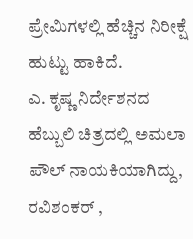ಪ್ರೇಮಿಗಳಲ್ಲಿ ಹೆಚ್ಚಿನ ನಿರೀಕ್ಷೆ ಹುಟ್ಟು ಹಾಕಿದೆ.
ಎ. ಕೃಷ್ಣ ನಿರ್ದೇಶನದ ಹೆಬ್ಬುಲಿ ಚಿತ್ರದಲ್ಲಿ ಅಮಲಾ ಪೌಲ್ ನಾಯಕಿಯಾಗಿದ್ದು, ರವಿಶಂಕರ್ ,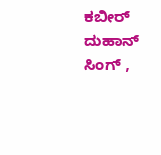ಕಬೀರ್ ದುಹಾನ್ ಸಿಂಗ್ ,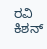ರವಿ ಕಿಶನ್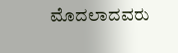ಮೊದಲಾದವರು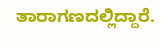ತಾರಾಗಣದಲ್ಲಿದ್ದಾರೆ.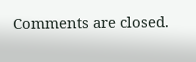Comments are closed.